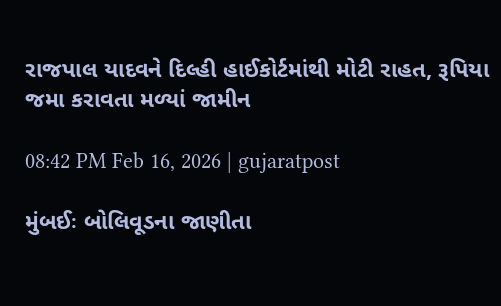રાજપાલ યાદવને દિલ્હી હાઈકોર્ટમાંથી મોટી રાહત, રૂપિયા જમા કરાવતા મળ્યાં જામીન

08:42 PM Feb 16, 2026 | gujaratpost

મુંબઈઃ બોલિવૂડના જાણીતા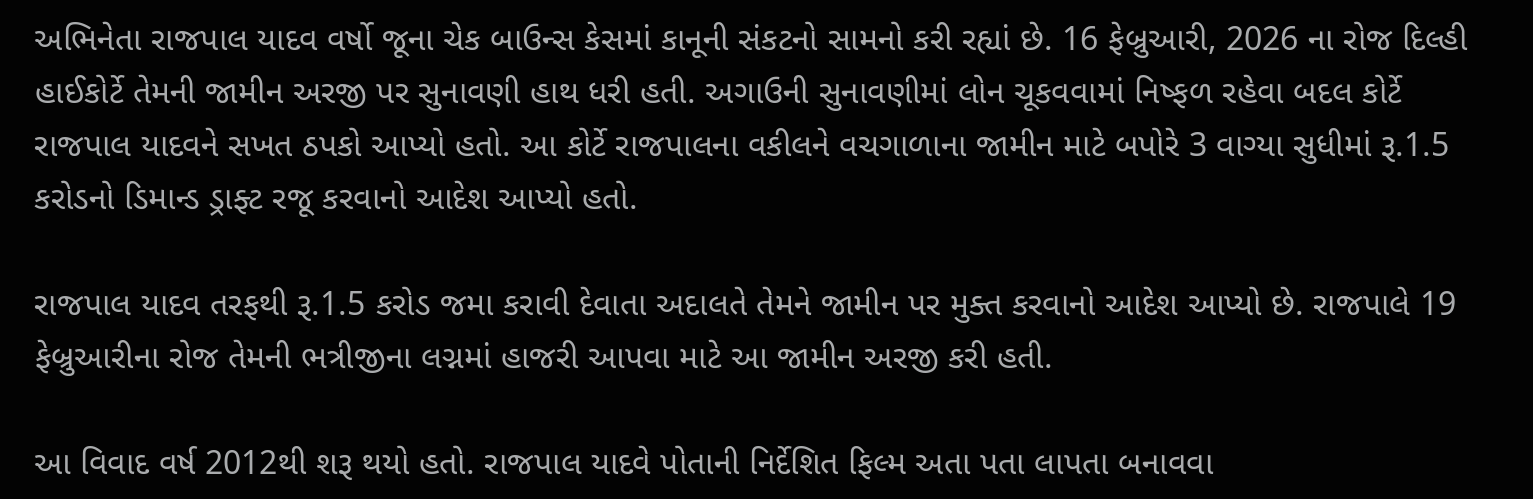અભિનેતા રાજપાલ યાદવ વર્ષો જૂના ચેક બાઉન્સ કેસમાં કાનૂની સંકટનો સામનો કરી રહ્યાં છે. 16 ફેબ્રુઆરી, 2026 ના રોજ દિલ્હી હાઈકોર્ટે તેમની જામીન અરજી પર સુનાવણી હાથ ધરી હતી. અગાઉની સુનાવણીમાં લોન ચૂકવવામાં નિષ્ફળ રહેવા બદલ કોર્ટે રાજપાલ યાદવને સખત ઠપકો આપ્યો હતો. આ કોર્ટે રાજપાલના વકીલને વચગાળાના જામીન માટે બપોરે 3 વાગ્યા સુધીમાં રૂ.1.5 કરોડનો ડિમાન્ડ ડ્રાફ્ટ રજૂ કરવાનો આદેશ આપ્યો હતો.

રાજપાલ યાદવ તરફથી રૂ.1.5 કરોડ જમા કરાવી દેવાતા અદાલતે તેમને જામીન પર મુક્ત કરવાનો આદેશ આપ્યો છે. રાજપાલે 19 ફેબ્રુઆરીના રોજ તેમની ભત્રીજીના લગ્નમાં હાજરી આપવા માટે આ જામીન અરજી કરી હતી.

આ વિવાદ વર્ષ 2012થી શરૂ થયો હતો. રાજપાલ યાદવે પોતાની નિર્દેશિત ફિલ્મ અતા પતા લાપતા બનાવવા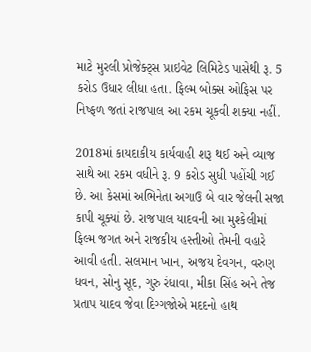માટે મુરલી પ્રોજેક્ટ્સ પ્રાઇવેટ લિમિટેડ પાસેથી રૂ. 5 કરોડ ઉધાર લીધા હતા. ફિલ્મ બોક્સ ઓફિસ પર નિષ્ફળ જતાં રાજપાલ આ રકમ ચૂકવી શક્યા નહીં.

2018માં કાયદાકીય કાર્યવાહી શરૂ થઈ અને વ્યાજ સાથે આ રકમ વધીને રૂ. 9 કરોડ સુધી પહોંચી ગઈ છે. આ કેસમાં અભિનેતા અગાઉ બે વાર જેલની સજા કાપી ચૂક્યાં છે. રાજપાલ યાદવની આ મુશ્કેલીમાં ફિલ્મ જગત અને રાજકીય હસ્તીઓ તેમની વહારે આવી હતી. સલમાન ખાન, અજય દેવગન, વરુણ ધવન, સોનુ સૂદ, ગુરુ રંધાવા, મીકા સિંહ અને તેજ પ્રતાપ યાદવ જેવા દિગ્ગજોએ મદદનો હાથ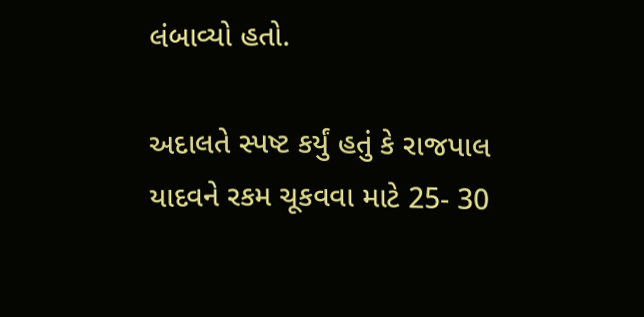લંબાવ્યો હતો.

અદાલતે સ્પષ્ટ કર્યું હતું કે રાજપાલ યાદવને રકમ ચૂકવવા માટે 25- 30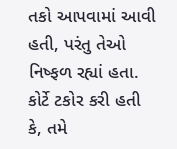તકો આપવામાં આવી હતી, પરંતુ તેઓ નિષ્ફળ રહ્યાં હતા. કોર્ટે ટકોર કરી હતી કે, તમે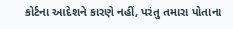કોર્ટના આદેશને કારણે નહીં, પરંતુ તમારા પોતાના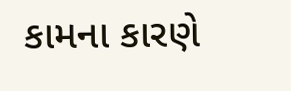કામના કારણે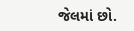જેલમાં છો.